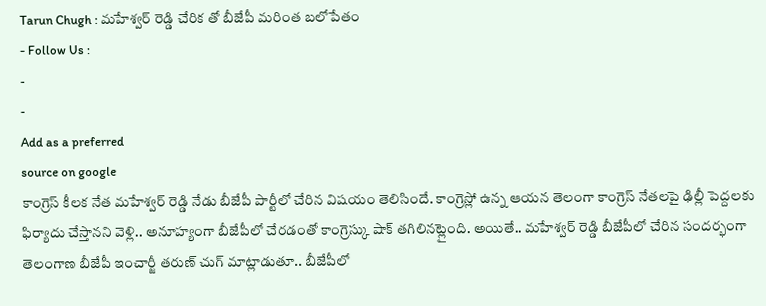Tarun Chugh : మహేశ్వర్ రెడ్డి చేరిక తో బీజేపీ మరింత బలోపేతం
- Follow Us :
-
-
Add as a preferred
source on google
కాంగ్రెస్ కీలక నేత మహేశ్వర్ రెడ్డి నేడు బీజేపీ పార్టీలో చేరిన విషయం తెలిసిందే. కాంగ్రెస్లో ఉన్న ఆయన తెలంగా కాంగ్రెస్ నేతలపై ఢిల్లీ పెద్దలకు ఫిర్యాదు చేస్తానని వెళ్లి.. అనూహ్యంగా బీజేపీలో చేరడంతో కాంగ్రెస్కు షాక్ తగిలినట్లైంది. అయితే.. మహేశ్వర్ రెడ్డి బీజేపీలో చేరిన సందర్భంగా తెలంగాణ బీజేపీ ఇంచార్జీ తరుణ్ చుగ్ మాట్లాడుతూ.. బీజేపీలో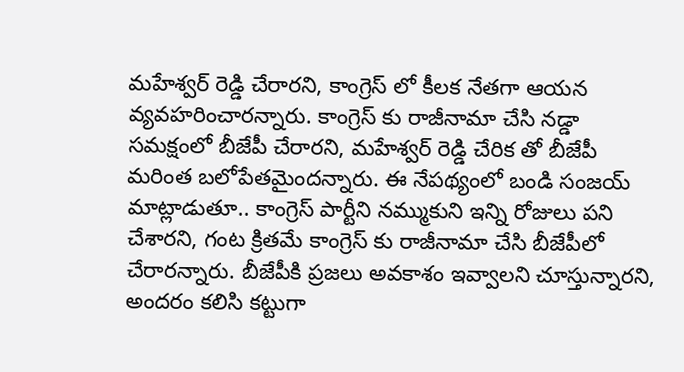మహేశ్వర్ రెడ్డి చేరారని, కాంగ్రెస్ లో కీలక నేతగా ఆయన వ్యవహరించారన్నారు. కాంగ్రెస్ కు రాజీనామా చేసి నడ్డా సమక్షంలో బీజేపీ చేరారని, మహేశ్వర్ రెడ్డి చేరిక తో బీజేపీ మరింత బలోపేతమైందన్నారు. ఈ నేపథ్యంలో బండి సంజయ్ మాట్లాడుతూ.. కాంగ్రెస్ పార్టీని నమ్ముకుని ఇన్ని రోజులు పని చేశారని, గంట క్రితమే కాంగ్రెస్ కు రాజీనామా చేసి బీజేపీలో చేరారన్నారు. బీజేపీకి ప్రజలు అవకాశం ఇవ్వాలని చూస్తున్నారని, అందరం కలిసి కట్టుగా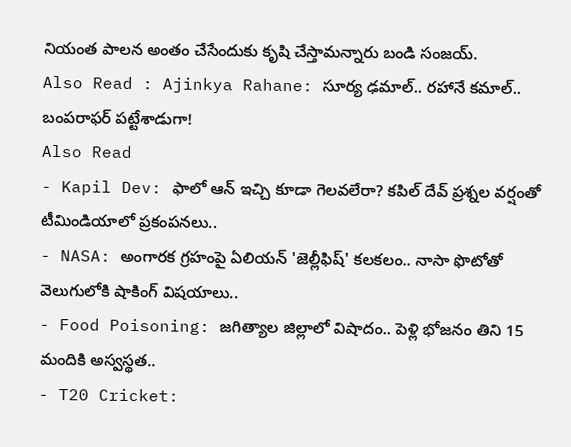నియంత పాలన అంతం చేసేందుకు కృషి చేస్తామన్నారు బండి సంజయ్.
Also Read : Ajinkya Rahane: సూర్య ఢమాల్.. రహానే కమాల్.. బంపరాఫర్ పట్టేశాడుగా!
Also Read
- Kapil Dev: ఫాలో ఆన్ ఇచ్చి కూడా గెలవలేరా? కపిల్ దేవ్ ప్రశ్నల వర్షంతో టీమిండియాలో ప్రకంపనలు..
- NASA: అంగారక గ్రహంపై ఏలియన్ 'జెల్లీఫిష్' కలకలం.. నాసా ఫొటోతో వెలుగులోకి షాకింగ్ విషయాలు..
- Food Poisoning: జగిత్యాల జిల్లాలో విషాదం.. పెళ్లి భోజనం తిని 15 మందికి అస్వస్థత..
- T20 Cricket: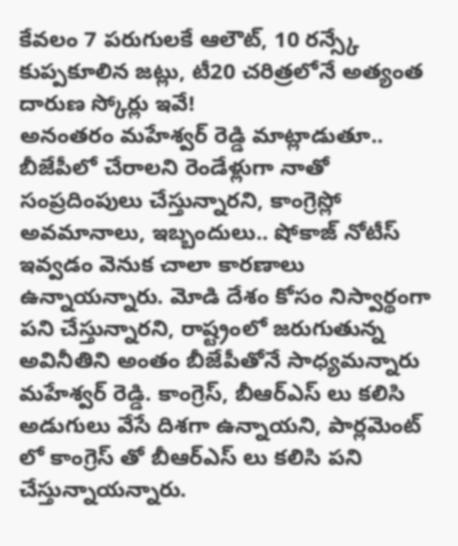కేవలం 7 పరుగులకే ఆలౌట్, 10 రన్స్కే కుప్పకూలిన జట్లు, టీ20 చరిత్రలోనే అత్యంత దారుణ స్కోర్లు ఇవే!
అనంతరం మహేశ్వర్ రెడ్డి మాట్లాడుతూ.. బీజేపీలో చేరాలని రెండేళ్లుగా నాతో సంప్రదింపులు చేస్తున్నారని, కాంగ్రెస్లో అవమానాలు, ఇబ్బందులు.. షోకాజ్ నోటీస్ ఇవ్వడం వెనుక చాలా కారణాలు ఉన్నాయన్నారు. మోడి దేశం కోసం నిస్వార్థంగా పని చేస్తున్నారని, రాష్ట్రంలో జరుగుతున్న అవినీతిని అంతం బీజేపీతోనే సాధ్యమన్నారు మహేశ్వర్ రెడ్డి. కాంగ్రెస్, బీఆర్ఎస్ లు కలిసి అడుగులు వేసే దిశగా ఉన్నాయని, పార్లమెంట్ లో కాంగ్రెస్ తో బీఆర్ఎస్ లు కలిసి పని చేస్తున్నాయన్నారు.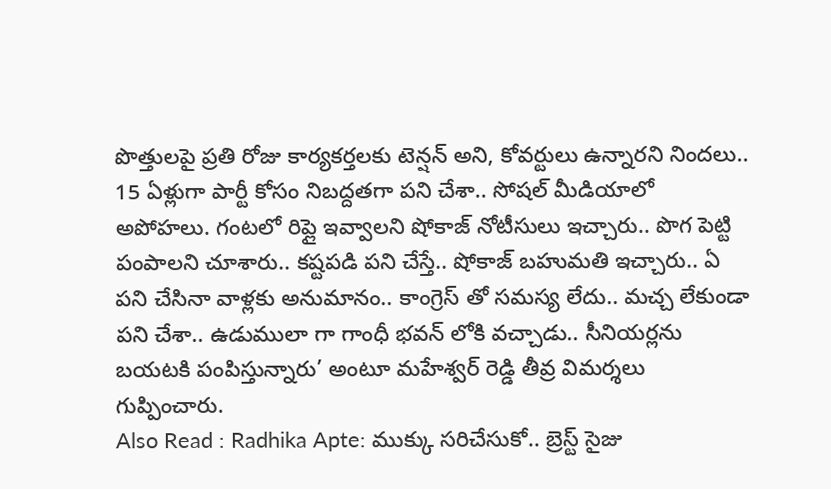పొత్తులపై ప్రతి రోజు కార్యకర్తలకు టెన్షన్ అని, కోవర్టులు ఉన్నారని నిందలు.. 15 ఏళ్లుగా పార్టీ కోసం నిబద్దతగా పని చేశా.. సోషల్ మీడియాలో అపోహలు. గంటలో రిప్లై ఇవ్వాలని షోకాజ్ నోటీసులు ఇచ్చారు.. పొగ పెట్టి పంపాలని చూశారు.. కష్టపడి పని చేస్తే.. షోకాజ్ బహుమతి ఇచ్చారు.. ఏ పని చేసినా వాళ్లకు అనుమానం.. కాంగ్రెస్ తో సమస్య లేదు.. మచ్చ లేకుండా పని చేశా.. ఉడుములా గా గాంధీ భవన్ లోకి వచ్చాడు.. సీనియర్లను బయటకి పంపిస్తున్నారు’ అంటూ మహేశ్వర్ రెడ్డి తీవ్ర విమర్శలు గుప్పించారు.
Also Read : Radhika Apte: ముక్కు సరిచేసుకో.. బ్రెస్ట్ సైజు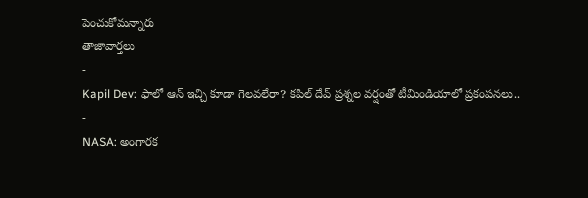పెంచుకోమన్నారు
తాజావార్తలు
-
Kapil Dev: ఫాలో ఆన్ ఇచ్చి కూడా గెలవలేరా? కపిల్ దేవ్ ప్రశ్నల వర్షంతో టీమిండియాలో ప్రకంపనలు..
-
NASA: అంగారక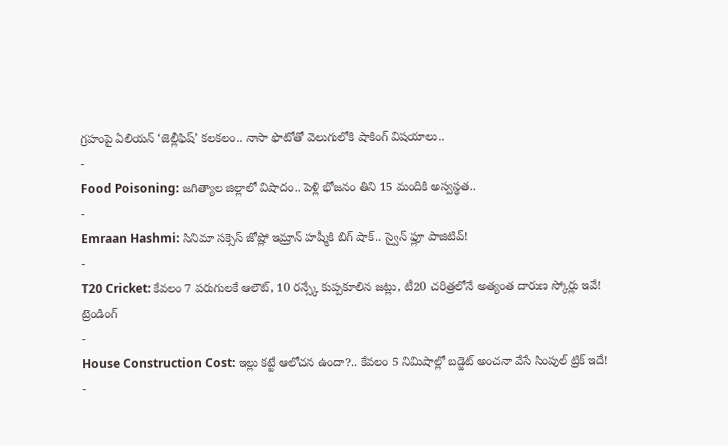గ్రహంపై ఏలియన్ ‘జెల్లీఫిష్’ కలకలం.. నాసా ఫొటోతో వెలుగులోకి షాకింగ్ విషయాలు..
-
Food Poisoning: జగిత్యాల జిల్లాలో విషాదం.. పెళ్లి భోజనం తిని 15 మందికి అస్వస్థత..
-
Emraan Hashmi: సినిమా సక్సెస్ జోష్లో ఇమ్రాన్ హష్మీకి బిగ్ షాక్.. స్వైన్ ఫ్లూ పాజిటివ్!
-
T20 Cricket: కేవలం 7 పరుగులకే ఆలౌట్, 10 రన్స్కే కుప్పకూలిన జట్లు, టీ20 చరిత్రలోనే అత్యంత దారుణ స్కోర్లు ఇవే!
ట్రెండింగ్
-
House Construction Cost: ఇల్లు కట్టే ఆలోచన ఉందా?.. కేవలం 5 నిమిషాల్లో బడ్జెట్ అంచనా వేసే సింపుల్ ట్రిక్ ఇదే!
-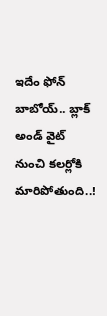ఇదేం ఫోన్ బాబోయ్.. బ్లాక్ అండ్ వైట్ నుంచి కలర్లోకి మారిపోతుంది..!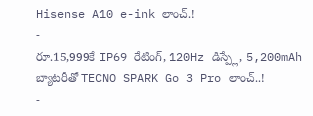Hisense A10 e-ink లాంచ్.!
-
రూ.15,999కే IP69 రేటింగ్, 120Hz డిస్ప్లే, 5,200mAh బ్యాటరీతో TECNO SPARK Go 3 Pro లాంచ్..!
-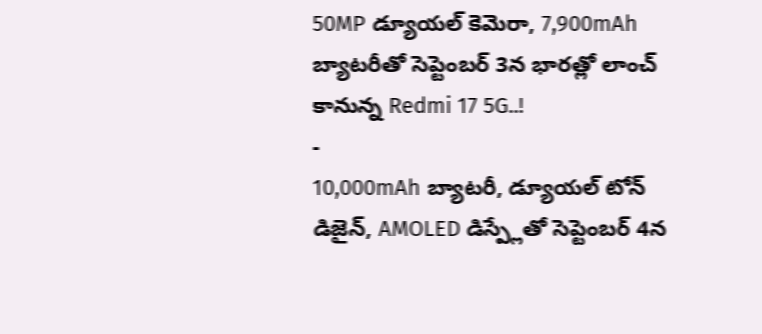50MP డ్యూయల్ కెమెరా, 7,900mAh బ్యాటరీతో సెప్టెంబర్ 3న భారత్లో లాంచ్ కానున్న Redmi 17 5G..!
-
10,000mAh బ్యాటరీ, డ్యూయల్ టోన్ డిజైన్, AMOLED డిస్ప్లేతో సెప్టెంబర్ 4న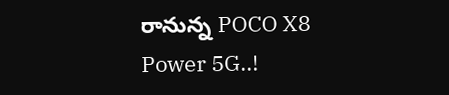రానున్న POCO X8 Power 5G..!